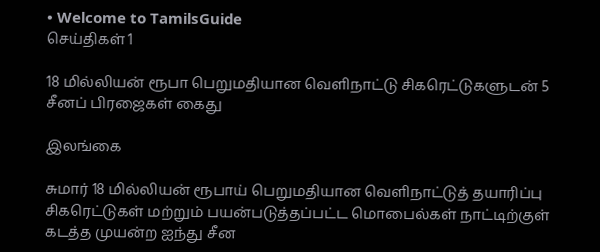• Welcome to TamilsGuide
செய்திகள் 1

18 மில்லியன் ரூபா பெறுமதியான வெளிநாட்டு சிகரெட்டுகளுடன் 5 சீனப் பிரஜைகள் கைது

இலங்கை

சுமார் 18 மில்லியன் ரூபாய் பெறுமதியான வெளிநாட்டுத் தயாரிப்பு சிகரெட்டுகள் மற்றும் பயன்படுத்தப்பட்ட மொபைல்கள் நாட்டிற்குள் கடத்த முயன்ற ஐந்து சீன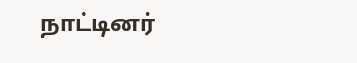நாட்டினர்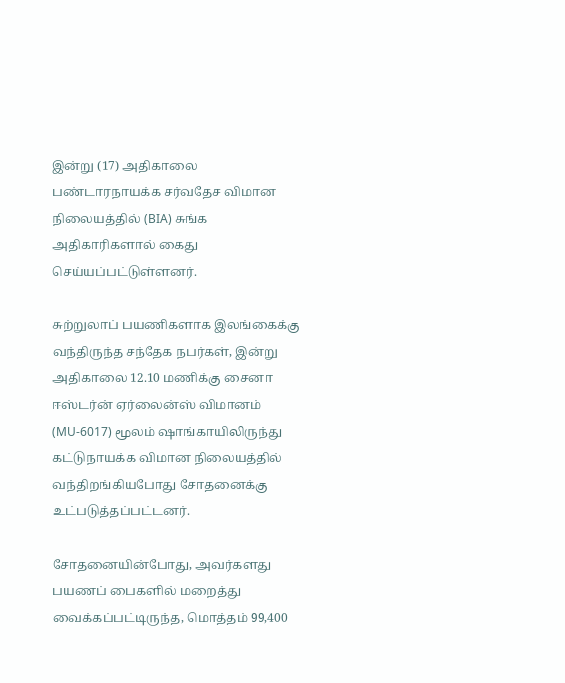இன்று (17) அதிகாலை பண்டாரநாயக்க சர்வதேச விமான நிலையத்தில் (BIA) சுங்க அதிகாரிகளால் கைது செய்யப்பட்டுள்ளனர்.

சுற்றுலாப் பயணிகளாக இலங்கைக்கு வந்திருந்த சந்தேக நபர்கள், இன்று அதிகாலை 12.10 மணிக்கு சைனா ஈஸ்டர்ன் ஏர்லைன்ஸ் விமானம் (MU-6017) மூலம் ஷாங்காயிலிருந்து கட்டுநாயக்க விமான நிலையத்தில் வந்திறங்கியபோது சோதனைக்கு உட்படுத்தப்பட்டனர்.

சோதனையின்போது, அவர்களது பயணப் பைகளில் மறைத்து வைக்கப்பட்டிருந்த, மொத்தம் 99,400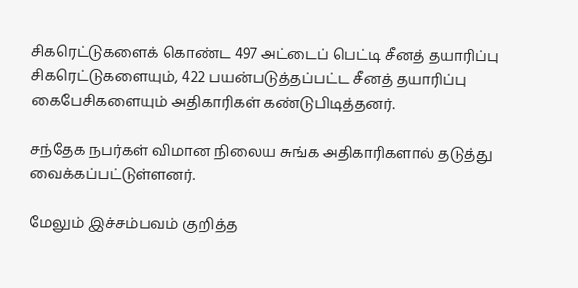சிகரெட்டுகளைக் கொண்ட 497 அட்டைப் பெட்டி சீனத் தயாரிப்பு சிகரெட்டுகளையும், 422 பயன்படுத்தப்பட்ட சீனத் தயாரிப்பு கைபேசிகளையும் அதிகாரிகள் கண்டுபிடித்தனர்.

சந்தேக நபர்கள் விமான நிலைய சுங்க அதிகாரிகளால் தடுத்து வைக்கப்பட்டுள்ளனர்.

மேலும் இச்சம்பவம் குறித்த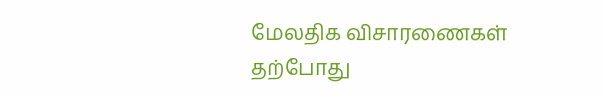மேலதிக விசாரணைகள் தற்போது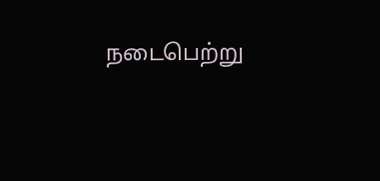நடைபெற்று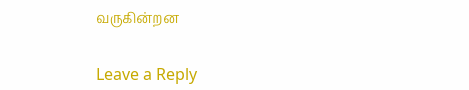வருகின்றன


Leave a Reply